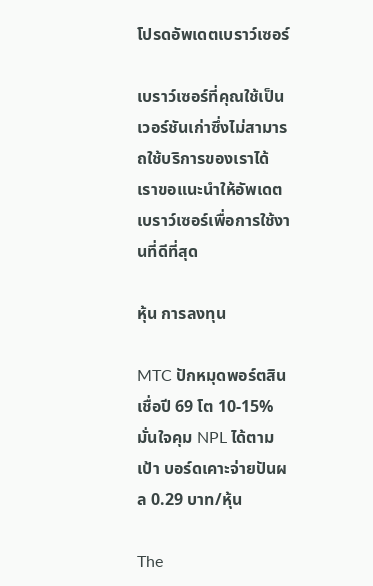โปรดอัพเดตเบราว์เซอร์

เบราว์เซอร์ที่คุณใช้เป็นเวอร์ชันเก่าซึ่งไม่สามารถใช้บริการของเราได้ เราขอแนะนำให้อัพเดตเบราว์เซอร์เพื่อการใช้งานที่ดีที่สุด

หุ้น การลงทุน

MTC ปักหมุดพอร์ตสินเชื่อปี 69 โต 10-15% มั่นใจคุม NPL ได้ตามเป้า บอร์ดเคาะจ่ายปันผล 0.29 บาท/หุ้น

The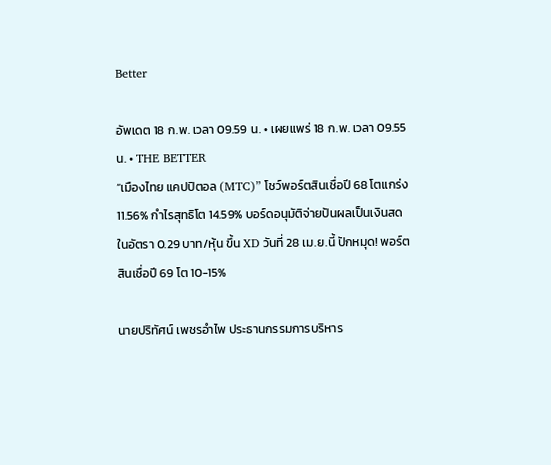Better

อัพเดต 18 ก.พ. เวลา 09.59 น. • เผยแพร่ 18 ก.พ. เวลา 09.55 น. • THE BETTER
“เมืองไทย แคปปิตอล (MTC)” โชว์พอร์ตสินเชื่อปี 68 โตแกร่ง 11.56% กำไรสุทธิโต 14.59% บอร์ดอนุมัติจ่ายปันผลเป็นเงินสดในอัตรา 0.29 บาท/หุ้น ขึ้น XD วันที่ 28 เม.ย.นี้ ปักหมุด! พอร์ตสินเชื่อปี 69 โต 10-15%

นายปริทัศน์ เพชรอำไพ ประธานกรรมการบริหาร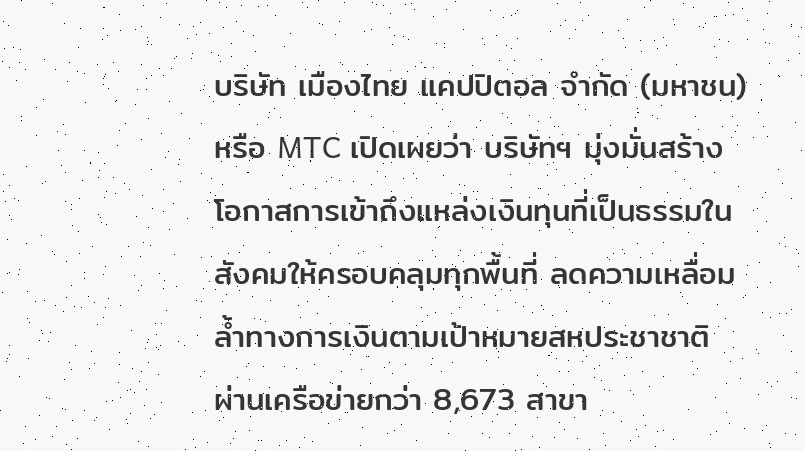บริษัท เมืองไทย แคปปิตอล จำกัด (มหาชน) หรือ MTC เปิดเผยว่า บริษัทฯ มุ่งมั่นสร้างโอกาสการเข้าถึงแหล่งเงินทุนที่เป็นธรรมในสังคมให้ครอบคลุมทุกพื้นที่ ลดความเหลื่อมล้ำทางการเงินตามเป้าหมายสหประชาชาติ ผ่านเครือข่ายกว่า 8,673 สาขา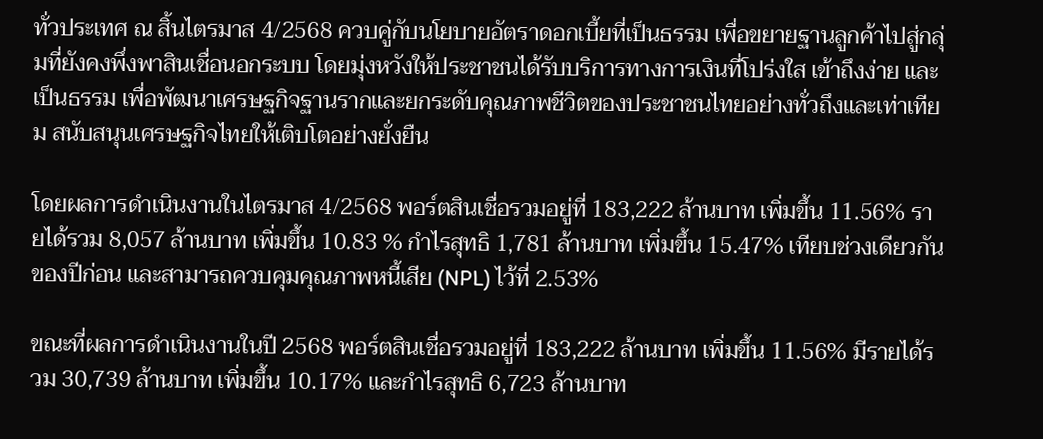ทั่วประเทศ ณ สิ้นไตรมาส 4/2568 ควบคู่กับนโยบายอัตราดอกเบี้ยที่เป็นธรรม เพื่อขยายฐานลูกค้าไปสู่กลุ่มที่ยังคงพึ่งพาสินเชื่อนอกระบบ โดยมุ่งหวังให้ประชาชนได้รับบริการทางการเงินที่โปร่งใส เข้าถึงง่าย และเป็นธรรม เพื่อพัฒนาเศรษฐกิจฐานรากและยกระดับคุณภาพชีวิตของประชาชนไทยอย่างทั่วถึงและเท่าเทียม สนับสนุนเศรษฐกิจไทยให้เติบโตอย่างยั่งยืน

โดยผลการดำเนินงานในไตรมาส 4/2568 พอร์ตสินเชื่อรวมอยู่ที่ 183,222 ล้านบาท เพิ่มขึ้น 11.56% รายได้รวม 8,057 ล้านบาท เพิ่มขึ้น 10.83 % กำไรสุทธิ 1,781 ล้านบาท เพิ่มขึ้น 15.47% เทียบช่วงเดียวกันของปีก่อน และสามารถควบคุมคุณภาพหนี้เสีย (NPL) ไว้ที่ 2.53%

ขณะที่ผลการดำเนินงานในปี 2568 พอร์ตสินเชื่อรวมอยู่ที่ 183,222 ล้านบาท เพิ่มขึ้น 11.56% มีรายได้รวม 30,739 ล้านบาท เพิ่มขึ้น 10.17% และกำไรสุทธิ 6,723 ล้านบาท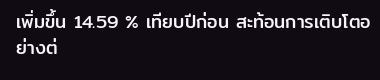เพิ่มขึ้น 14.59 % เทียบปีก่อน สะท้อนการเติบโตอย่างต่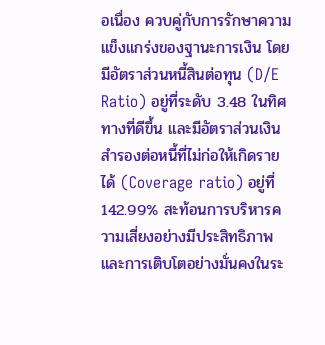อเนื่อง ควบคู่กับการรักษาความแข็งแกร่งของฐานะการเงิน โดยมีอัตราส่วนหนี้สินต่อทุน (D/E Ratio) อยู่ที่ระดับ 3.48 ในทิศทางที่ดีขึ้น และมีอัตราส่วนเงินสำรองต่อหนี้ที่ไม่ก่อให้เกิดรายได้ (Coverage ratio) อยู่ที่ 142.99% สะท้อนการบริหารความเสี่ยงอย่างมีประสิทธิภาพและการเติบโตอย่างมั่นคงในระ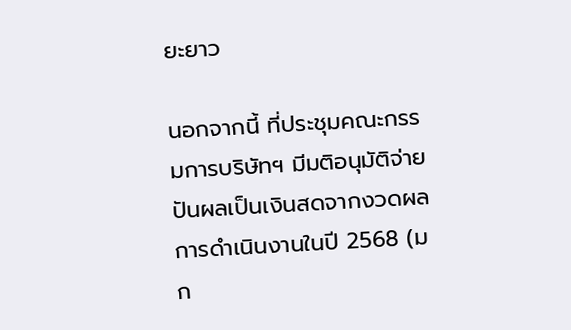ยะยาว

นอกจากนี้ ที่ประชุมคณะกรรมการบริษัทฯ มีมติอนุมัติจ่ายปันผลเป็นเงินสดจากงวดผลการดำเนินงานในปี 2568 (มก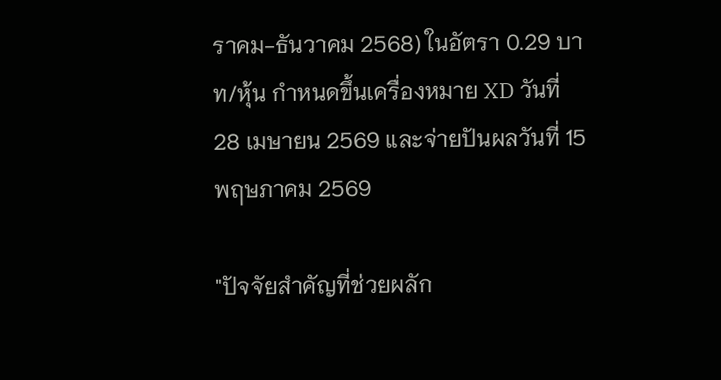ราคม-ธันวาคม 2568) ในอัตรา 0.29 บาท/หุ้น กำหนดขึ้นเครื่องหมาย XD วันที่ 28 เมษายน 2569 และจ่ายปันผลวันที่ 15 พฤษภาคม 2569

"ปัจจัยสำคัญที่ช่วยผลัก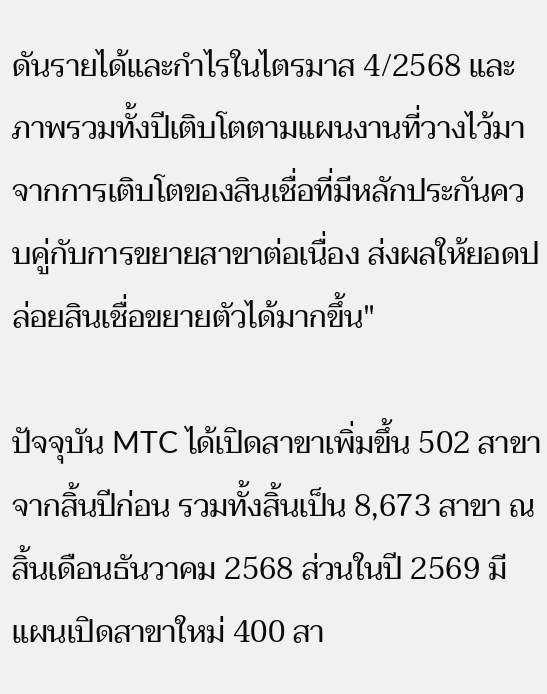ดันรายได้และกำไรในไตรมาส 4/2568 และภาพรวมทั้งปีเติบโตตามแผนงานที่วางไว้มาจากการเติบโตของสินเชื่อที่มีหลักประกันควบคู่กับการขยายสาขาต่อเนื่อง ส่งผลให้ยอดปล่อยสินเชื่อขยายตัวได้มากขึ้น"

ปัจจุบัน MTC ได้เปิดสาขาเพิ่มขึ้น 502 สาขา จากสิ้นปีก่อน รวมทั้งสิ้นเป็น 8,673 สาขา ณ สิ้นเดือนธันวาคม 2568 ส่วนในปี 2569 มีแผนเปิดสาขาใหม่ 400 สา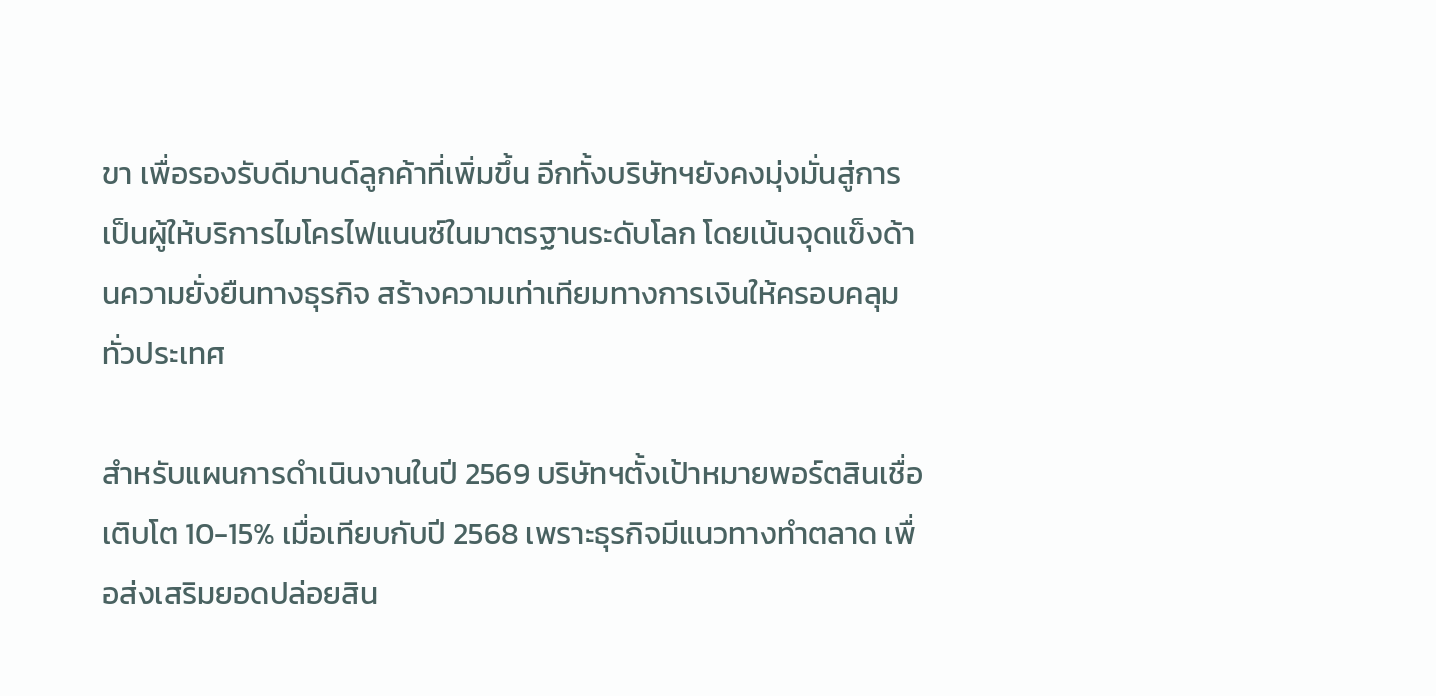ขา เพื่อรองรับดีมานด์ลูกค้าที่เพิ่มขึ้น อีกทั้งบริษัทฯยังคงมุ่งมั่นสู่การเป็นผู้ให้บริการไมโครไฟแนนซ์ในมาตรฐานระดับโลก โดยเน้นจุดแข็งด้านความยั่งยืนทางธุรกิจ สร้างความเท่าเทียมทางการเงินให้ครอบคลุมทั่วประเทศ

สำหรับแผนการดำเนินงานในปี 2569 บริษัทฯตั้งเป้าหมายพอร์ตสินเชื่อเติบโต 10-15% เมื่อเทียบกับปี 2568 เพราะธุรกิจมีแนวทางทำตลาด เพื่อส่งเสริมยอดปล่อยสิน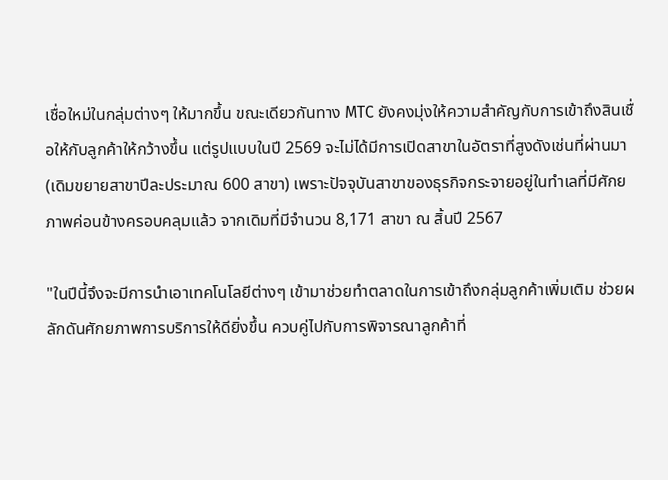เชื่อใหม่ในกลุ่มต่างๆ ให้มากขึ้น ขณะเดียวกันทาง MTC ยังคงมุ่งให้ความสำคัญกับการเข้าถึงสินเชื่อให้กับลูกค้าให้กว้างขึ้น แต่รูปแบบในปี 2569 จะไม่ได้มีการเปิดสาขาในอัตราที่สูงดังเช่นที่ผ่านมา (เดิมขยายสาขาปีละประมาณ 600 สาขา) เพราะปัจจุบันสาขาของธุรกิจกระจายอยู่ในทำเลที่มีศักยภาพค่อนข้างครอบคลุมแล้ว จากเดิมที่มีจำนวน 8,171 สาขา ณ สิ้นปี 2567

"ในปีนี้จึงจะมีการนำเอาเทคโนโลยีต่างๆ เข้ามาช่วยทำตลาดในการเข้าถึงกลุ่มลูกค้าเพิ่มเติม ช่วยผลักดันศักยภาพการบริการให้ดียิ่งขึ้น ควบคู่ไปกับการพิจารณาลูกค้าที่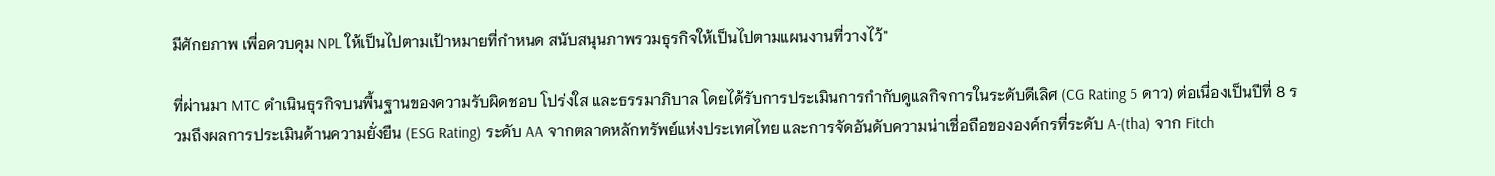มีศักยภาพ เพื่อควบคุม NPL ให้เป็นไปตามเป้าหมายที่กำหนด สนับสนุนภาพรวมธุรกิจให้เป็นไปตามแผนงานที่วางไว้"

ที่ผ่านมา MTC ดำเนินธุรกิจบนพื้นฐานของความรับผิดชอบ โปร่งใส และธรรมาภิบาล โดยได้รับการประเมินการกำกับดูแลกิจการในระดับดีเลิศ (CG Rating 5 ดาว) ต่อเนื่องเป็นปีที่ 8 รวมถึงผลการประเมินด้านความยั่งยืน (ESG Rating) ระดับ AA จากตลาดหลักทรัพย์แห่งประเทศไทย และการจัดอันดับความน่าเชื่อถือขององค์กรที่ระดับ A-(tha) จาก Fitch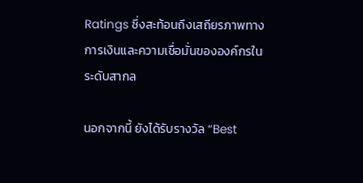Ratings ซึ่งสะท้อนถึงเสถียรภาพทางการเงินและความเชื่อมั่นขององค์กรในระดับสากล

นอกจากนี้ ยังได้รับรางวัล “Best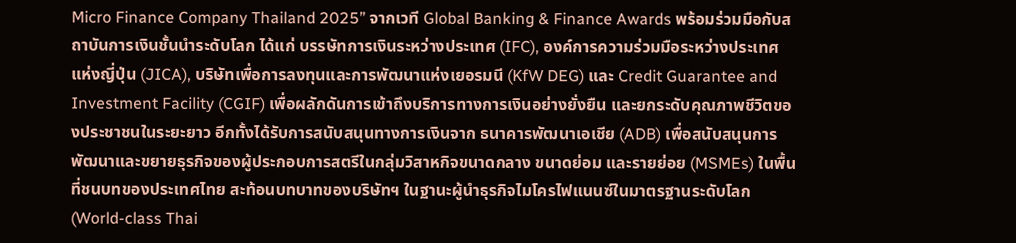Micro Finance Company Thailand 2025” จากเวที Global Banking & Finance Awards พร้อมร่วมมือกับสถาบันการเงินชั้นนำระดับโลก ได้แก่ บรรษัทการเงินระหว่างประเทศ (IFC), องค์การความร่วมมือระหว่างประเทศแห่งญี่ปุ่น (JICA), บริษัทเพื่อการลงทุนและการพัฒนาแห่งเยอรมนี (KfW DEG) และ Credit Guarantee and Investment Facility (CGIF) เพื่อผลักดันการเข้าถึงบริการทางการเงินอย่างยั่งยืน และยกระดับคุณภาพชีวิตของประชาชนในระยะยาว อีกทั้งได้รับการสนับสนุนทางการเงินจาก ธนาคารพัฒนาเอเชีย (ADB) เพื่อสนับสนุนการพัฒนาและขยายธุรกิจของผู้ประกอบการสตรีในกลุ่มวิสาหกิจขนาดกลาง ขนาดย่อม และรายย่อย (MSMEs) ในพื้นที่ชนบทของประเทศไทย สะท้อนบทบาทของบริษัทฯ ในฐานะผู้นำธุรกิจไมโครไฟแนนซ์ในมาตรฐานระดับโลก (World-class Thai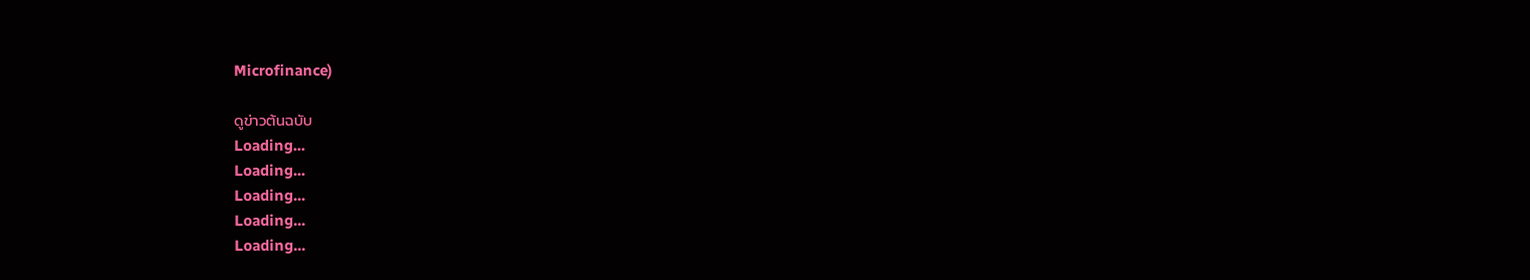Microfinance)

ดูข่าวต้นฉบับ
Loading...
Loading...
Loading...
Loading...
Loading...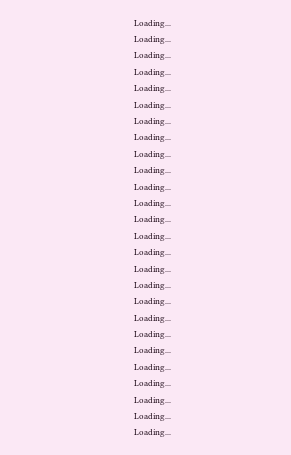Loading...
Loading...
Loading...
Loading...
Loading...
Loading...
Loading...
Loading...
Loading...
Loading...
Loading...
Loading...
Loading...
Loading...
Loading...
Loading...
Loading...
Loading...
Loading...
Loading...
Loading...
Loading...
Loading...
Loading...
Loading...
Loading...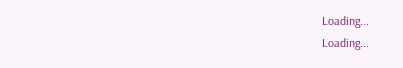Loading...
Loading...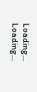Loading...
Loading...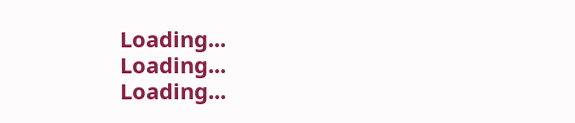Loading...
Loading...
Loading...